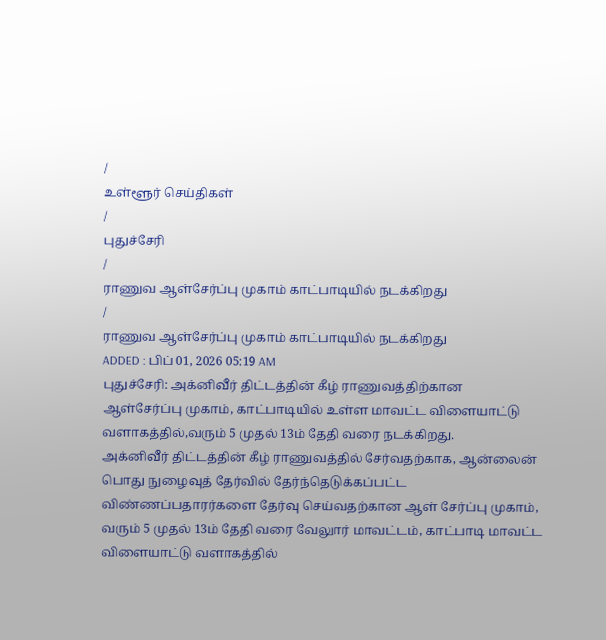/
உள்ளூர் செய்திகள்
/
புதுச்சேரி
/
ராணுவ ஆள்சேர்ப்பு முகாம் காட்பாடியில் நடக்கிறது
/
ராணுவ ஆள்சேர்ப்பு முகாம் காட்பாடியில் நடக்கிறது
ADDED : பிப் 01, 2026 05:19 AM
புதுச்சேரி: அக்னிவீர் திட்டத்தின் கீழ் ராணுவத்திற்கான ஆள்சேர்ப்பு முகாம், காட்பாடியில் உள்ள மாவட்ட விளையாட்டு வளாகத்தில்,வரும் 5 முதல் 13ம் தேதி வரை நடக்கிறது.
அக்னிவீர் திட்டத்தின் கீழ் ராணுவத்தில் சேர்வதற்காக, ஆன்லைன் பொது நுழைவுத் தேர்வில் தேர்ந்தெடுக்கப்பட்ட விண்ணப்பதாரர்களை தேர்வு செய்வதற்கான ஆள் சேர்ப்பு முகாம், வரும் 5 முதல் 13ம் தேதி வரை வேலுார் மாவட்டம், காட்பாடி மாவட்ட விளையாட்டு வளாகத்தில்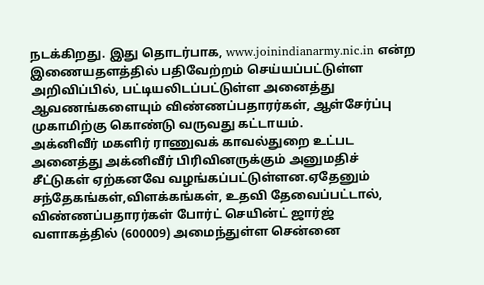நடக்கிறது. இது தொடர்பாக, www.joinindianarmy.nic.in என்ற இணையதளத்தில் பதிவேற்றம் செய்யப்பட்டுள்ள அறிவிப்பில், பட்டியலிடப்பட்டுள்ள அனைத்து ஆவணங்களையும் விண்ணப்பதாரர்கள், ஆள்சேர்ப்பு முகாமிற்கு கொண்டு வருவது கட்டாயம்.
அக்னிவீர் மகளிர் ராணுவக் காவல்துறை உட்பட அனைத்து அக்னிவீர் பிரிவினருக்கும் அனுமதிச் சீட்டுகள் ஏற்கனவே வழங்கப்பட்டுள்ளன.ஏதேனும் சந்தேகங்கள்,விளக்கங்கள், உதவி தேவைப்பட்டால், விண்ணப்பதாரர்கள் போர்ட் செயின்ட் ஜார்ஜ் வளாகத்தில் (600009) அமைந்துள்ள சென்னை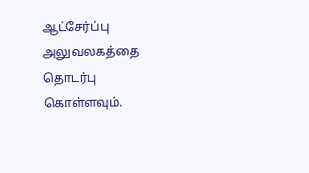ஆட்சேர்ப்பு அலுவலகத்தை தொடர்பு கொள்ளவும்.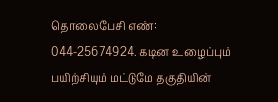தொலைபேசி எண்: 044-25674924. கடின உழைப்பும் பயிற்சியும் மட்டுமே தகுதியின்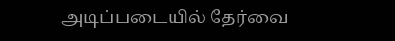அடிப்படையில் தேர்வை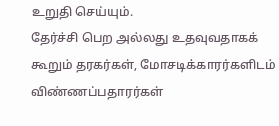உறுதி செய்யும்.
தேர்ச்சி பெற அல்லது உதவுவதாகக் கூறும் தரகர்கள், மோசடிக்காரர்களிடம் விண்ணப்பதாரர்கள்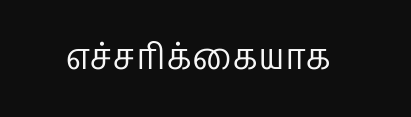எச்சரிக்கையாக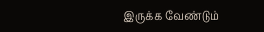இருக்க வேண்டும்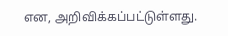என, அறிவிக்கப்பட்டுள்ளது.